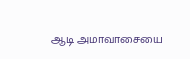ஆடி அமாவாசையை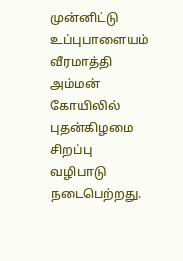முன்னிட்டு உப்புபாளையம் வீரமாத்தி அம்மன் கோயிலில் புதன்கிழமை சிறப்பு வழிபாடு நடைபெற்றது.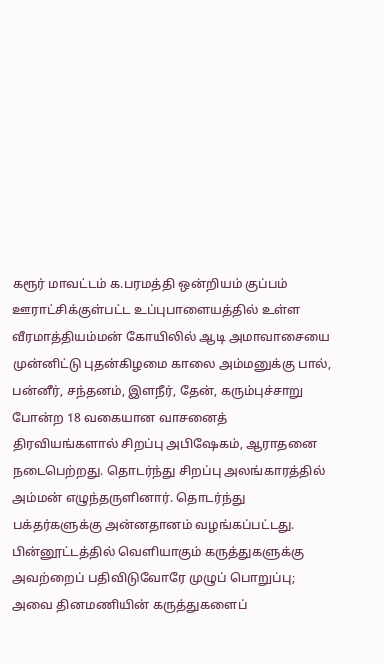கரூர் மாவட்டம் க.பரமத்தி ஒன்றியம் குப்பம் ஊராட்சிக்குள்பட்ட உப்புபாளையத்தில் உள்ள வீரமாத்தியம்மன் கோயிலில் ஆடி அமாவாசையை முன்னிட்டு புதன்கிழமை காலை அம்மனுக்கு பால், பன்னீர், சந்தனம், இளநீர், தேன், கரும்புச்சாறு போன்ற 18 வகையான வாசனைத் திரவியங்களால் சிறப்பு அபிஷேகம், ஆராதனை நடைபெற்றது. தொடர்ந்து சிறப்பு அலங்காரத்தில் அம்மன் எழுந்தருளினார். தொடர்ந்து பக்தர்களுக்கு அன்னதானம் வழங்கப்பட்டது.
பின்னூட்டத்தில் வெளியாகும் கருத்துகளுக்கு அவற்றைப் பதிவிடுவோரே முழுப் பொறுப்பு; அவை தினமணியின் கருத்துகளைப்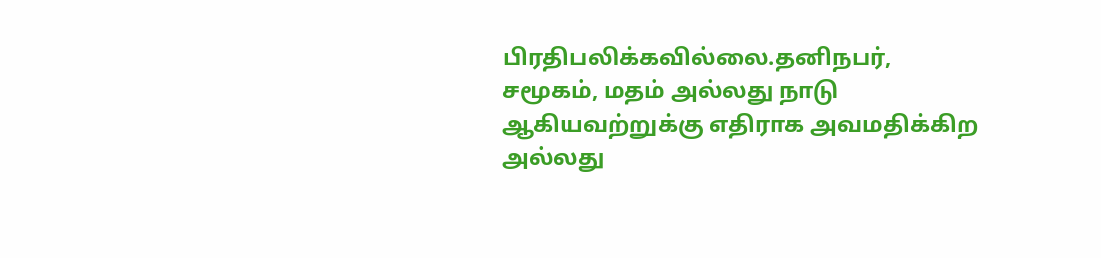பிரதிபலிக்கவில்லை.தனிநபர், சமூகம், மதம் அல்லது நாடு ஆகியவற்றுக்கு எதிராக அவமதிக்கிற அல்லது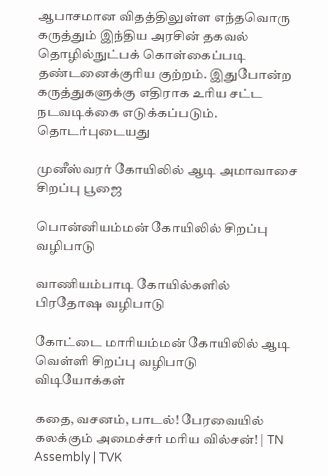ஆபாசமான விதத்திலுள்ள எந்தவொரு கருத்தும் இந்திய அரசின் தகவல் தொழில்நுட்பக் கொள்கைப்படி தண்டனைக்குரிய குற்றம். இதுபோன்ற கருத்துகளுக்கு எதிராக உரிய சட்ட நடவடிக்கை எடுக்கப்படும்.
தொடர்புடையது

முனீஸ்வரர் கோயிலில் ஆடி அமாவாசை சிறப்பு பூஜை

பொன்னியம்மன் கோயிலில் சிறப்பு வழிபாடு

வாணியம்பாடி கோயில்களில் பிரதோஷ வழிபாடு

கோட்டை மாரியம்மன் கோயிலில் ஆடி வெள்ளி சிறப்பு வழிபாடு
விடியோக்கள்

கதை, வசனம், பாடல்! பேரவையில் கலக்கும் அமைச்சர் மரிய வில்சன்! | TN Assembly | TVK